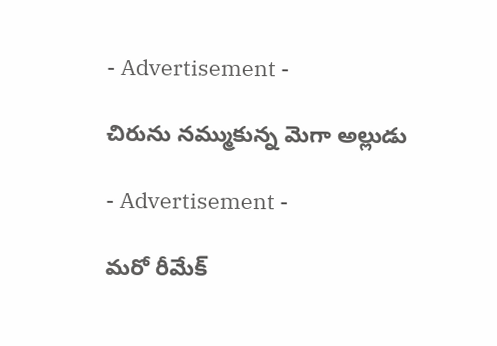- Advertisement -

చిరును న‌మ్ముకున్న మెగా అల్లుడు

- Advertisement -

మ‌రో రీమేక్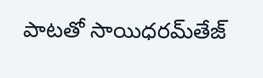పాట‌తో సాయిధ‌ర‌మ్‌తేజ్‌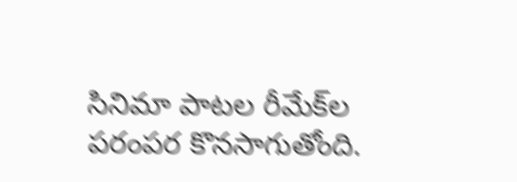సినిమా పాట‌ల రీమేక్‌ల ప‌రంపర కొన‌సాగుతోంది.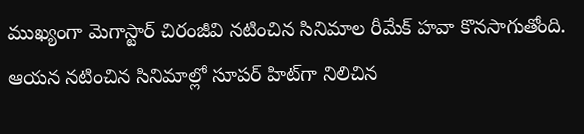ముఖ్యంగా మెగాస్టార్ చిరంజీవి న‌టించిన సినిమాల రీమేక్ హ‌వా కొన‌సాగుతోంది. ఆయ‌న న‌టించిన సినిమాల్లో సూప‌ర్ హిట్‌గా నిలిచిన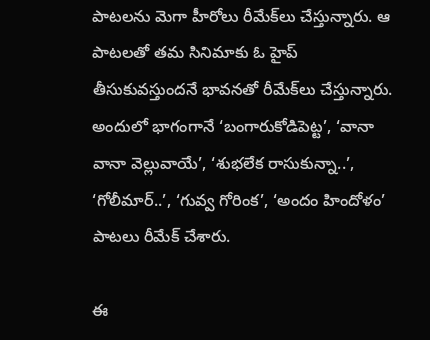పాట‌ల‌ను మెగా హీరోలు రీమేక్‌లు చేస్తున్నారు. ఆ పాట‌ల‌తో త‌మ సినిమాకు ఓ హైప్ తీసుకువ‌స్తుంద‌నే భావ‌న‌తో రీమేక్‌లు చేస్తున్నారు. అందులో భాగంగానే ‘బంగారుకోడిపెట్ట’, ‘వానా వానా వెల్లువాయే’, ‘శుభలేక రాసుకున్నా..’, ‘గోలీమార్‌..’, ‘గువ్వ గోరింక’, ‘అందం హిందోళం’ పాట‌లు రీమేక్ చేశారు.

ఈ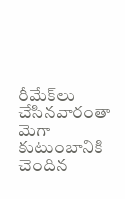రీమేక్‌లు చేసిన‌వారంతా మెగా కుటుంబానికి చెందిన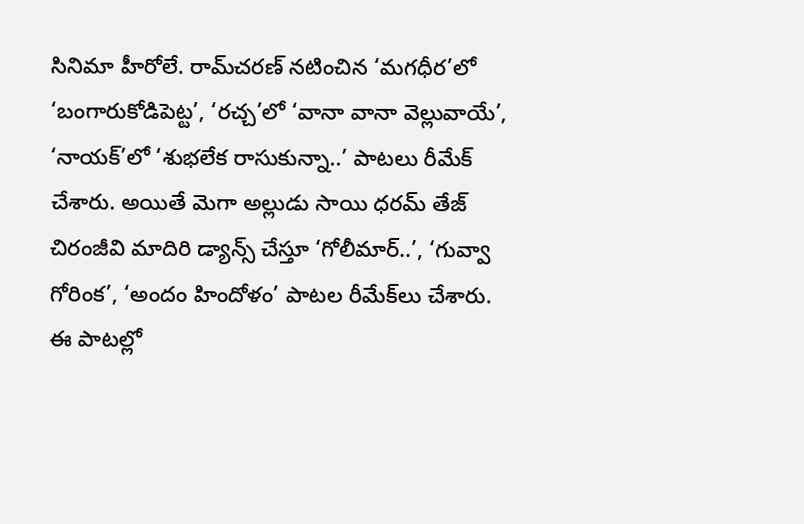సినిమా హీరోలే. రామ్‌చరణ్‌ నటించిన ‘మగధీర’లో ‘బంగారుకోడిపెట్ట’, ‘రచ్చ’లో ‘వానా వానా వెల్లువాయే’, ‘నాయక్‌’లో ‘శుభలేక రాసుకున్నా..’ పాటలు రీమేక్ చేశారు. అయితే మెగా అల్లుడు సాయి ధరమ్‌ తేజ్ చిరంజీవి మాదిరి డ్యాన్స్ చేస్తూ ‘గోలీమార్‌..’, ‘గువ్వా గోరింక’, ‘అందం హిందోళం’ పాటల రీమేక్‌లు చేశారు. ఈ పాట‌ల్లో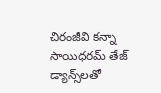చిరంజీవి క‌న్నా సాయిధ‌ర‌మ్ తేజ్ డ్యాన్స్‌ల‌తో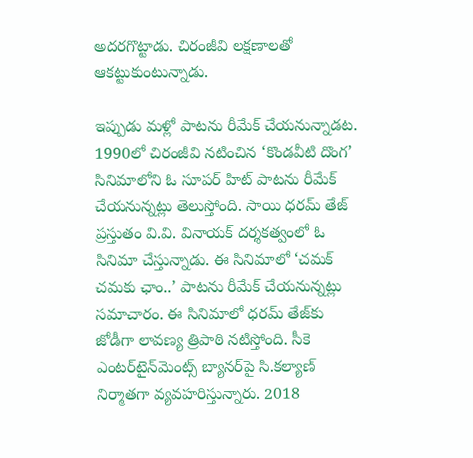అద‌ర‌గొట్టాడు. చిరంజీవి ల‌క్ష‌ణాల‌తో ఆక‌ట్టుకుంటున్నాడు.

ఇప్పుడు మ‌ళ్లో పాట‌ను రీమేక్ చేయ‌నున్నాడ‌ట‌. 1990లో చిరంజీవి నటించిన ‘కొండవీటి దొంగ’ సినిమాలోని ఓ సూపర్‌ హిట్‌ పాటను రీమేక్‌ చేయనున్నట్లు తెలుస్తోంది. సాయి ధరమ్‌ తేజ్‌ ప్రస్తుతం వి.వి. వినాయక్‌ దర్శకత్వంలో ఓ సినిమా చేస్తున్నాడు. ఈ సినిమాలో ‘చమక్‌ చమకు ఛాం..’ పాటను రీమేక్‌ చేయనున్నట్లు స‌మాచారం. ఈ సినిమాలో ధరమ్‌ తేజ్‌కు జోడీగా లావణ్య త్రిపాఠి నటిస్తోంది. సీకె ఎంట‌ర్‌టైన్‌మెంట్స్ బ్యాన‌ర్‌పై సి.కల్యాణ్‌ నిర్మాతగా వ్యవహరిస్తున్నారు. 2018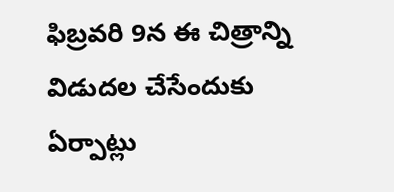ఫిబ్రవరి 9న ఈ చిత్రాన్ని విడుదల చేసేందుకు ఏర్పాట్లు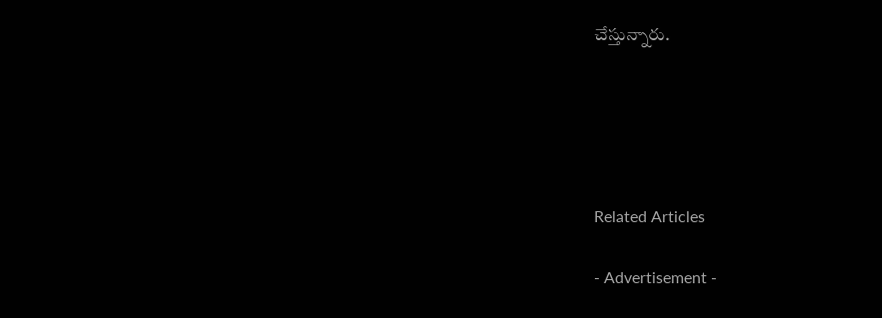చేస్తున్నారు.





Related Articles

- Advertisement -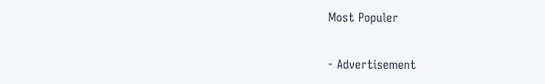Most Populer

- Advertisement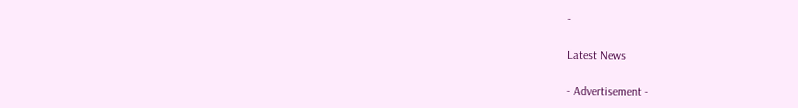-

Latest News

- Advertisement -